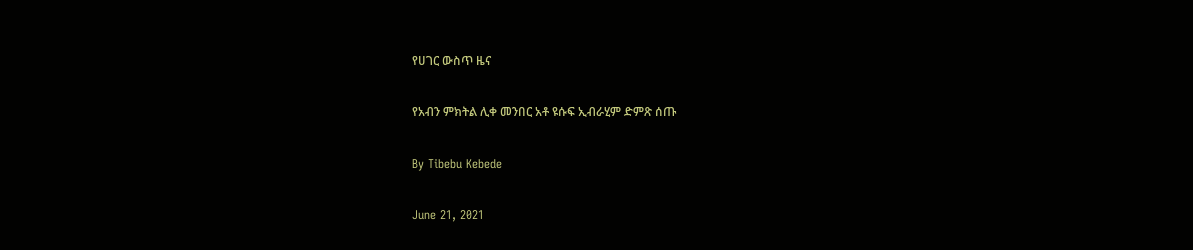የሀገር ውስጥ ዜና

የአብን ምክትል ሊቀ መንበር አቶ ዩሱፍ ኢብራሂም ድምጽ ሰጡ

By Tibebu Kebede

June 21, 2021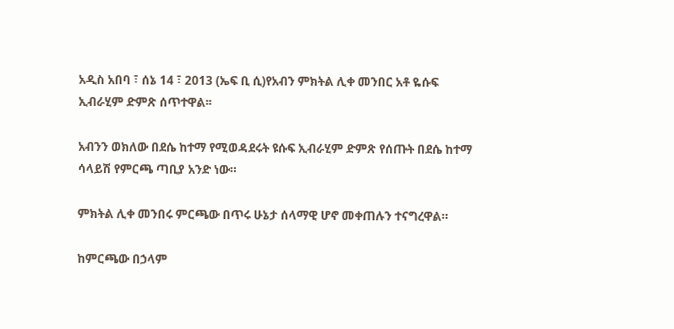አዲስ አበባ ፣ ሰኔ 14 ፣ 2013 (ኤፍ ቢ ሲ)የአብን ምክትል ሊቀ መንበር አቶ ዬሱፍ ኢብራሂም ድምጽ ሰጥተዋል፡፡

አብንን ወክለው በደሴ ከተማ የሚወዳደሩት ዩሱፍ ኢብራሂም ድምጽ የሰጡት በደሴ ከተማ ሳላይሽ የምርጫ ጣቢያ አንድ ነው።

ምክትል ሊቀ መንበሩ ምርጫው በጥሩ ሁኔታ ሰላማዊ ሆኖ መቀጠሉን ተናግረዋል።

ከምርጫው በኃላም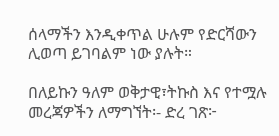ሰላማችን እንዲቀጥል ሁሉም የድርሻውን ሊወጣ ይገባልም ነው ያሉት።

በለይኩን ዓለም ወቅታዊ፣ትኩስ እና የተሟሉ መረጃዎችን ለማግኘት፡- ድረ ገጽ፦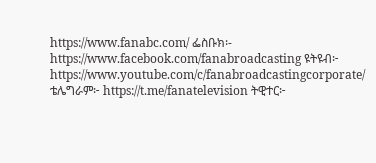https://www.fanabc.com/ ፌስቡክ፡- https://www.facebook.com/fanabroadcasting ዩትዩብ፦ https://www.youtube.com/c/fanabroadcastingcorporate/ ቴሌግራም፦ https://t.me/fanatelevision ትዊተር፦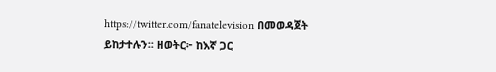https://twitter.com/fanatelevision በመወዳጀት ይከታተሉን፡፡ ዘወትር፦ ከእኛ ጋር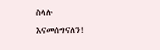ስላሉ እናመሰግናለን!